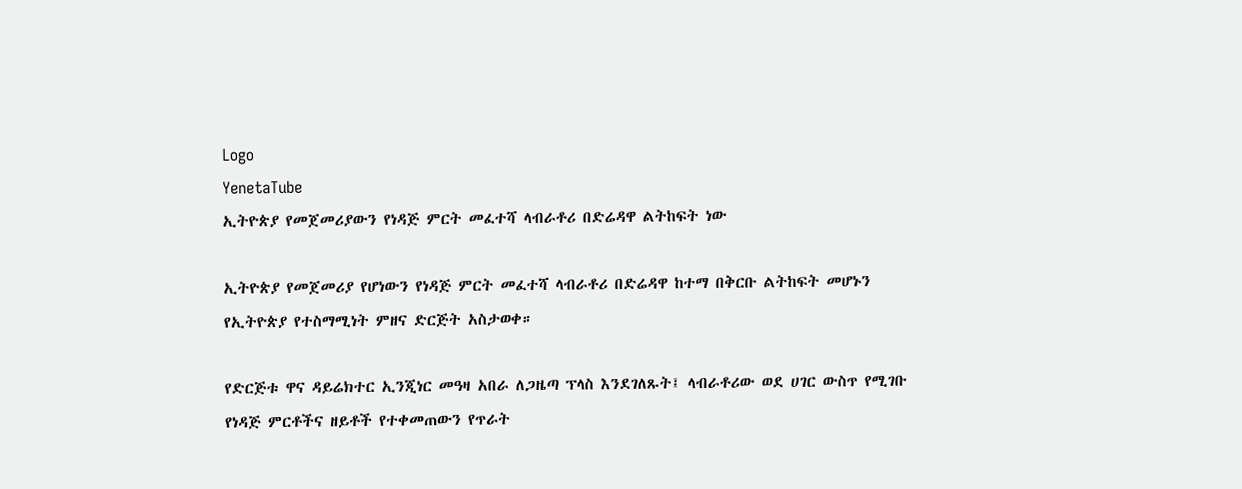Logo
YenetaTube
ኢትዮጵያ የመጀመሪያውን የነዳጅ ምርት መፈተሻ ላብራቶሪ በድሬዳዋ ልትከፍት ነው

ኢትዮጵያ የመጀመሪያ የሆነውን የነዳጅ ምርት መፈተሻ ላብራቶሪ በድሬዳዋ ከተማ በቅርቡ ልትከፍት መሆኑን የኢትዮጵያ የተስማሚነት ምዘና ድርጅት አስታወቀ።

የድርጅቱ ዋና ዳይሬክተር ኢንጂነር መዓዛ አበራ ለጋዜጣ ፕላስ እንደገለጹት፤ ላብራቶሪው ወደ ሀገር ውስጥ የሚገቡ የነዳጅ ምርቶችና ዘይቶች የተቀመጠውን የጥራት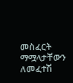መስፈርት ማሟላታቸውን ለመፈተሽ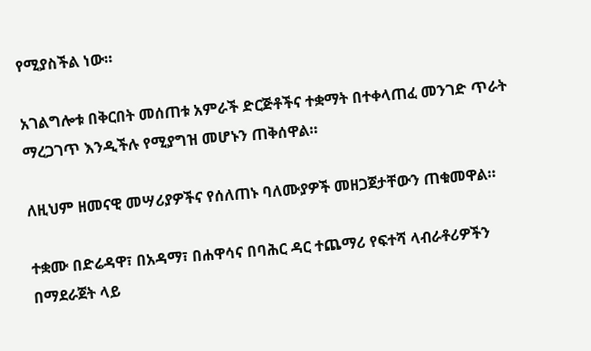የሚያስችል ነው።

አገልግሎቱ በቅርበት መሰጠቱ አምራች ድርጅቶችና ተቋማት በተቀላጠፈ መንገድ ጥራት ማረጋገጥ እንዲችሉ የሚያግዝ መሆኑን ጠቅሰዋል።

ለዚህም ዘመናዊ መሣሪያዎችና የሰለጠኑ ባለሙያዎች መዘጋጀታቸውን ጠቁመዋል።

ተቋሙ በድሬዳዋ፣ በአዳማ፣ በሐዋሳና በባሕር ዳር ተጨማሪ የፍተሻ ላብራቶሪዎችን በማደራጀት ላይ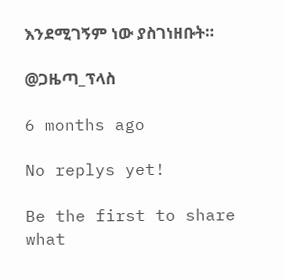እንደሚገኝም ነው ያስገነዘቡት።

@ጋዜጣ_ፕላስ

6 months ago

No replys yet!

Be the first to share what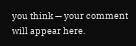you think — your comment will appear here.